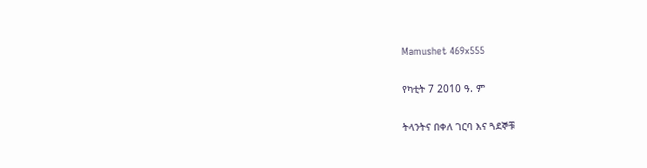Mamushet 469x555

የካቲት 7 2010 ዓ. ም

ትላንትና በቀለ ገርባ እና ጓደኞቹ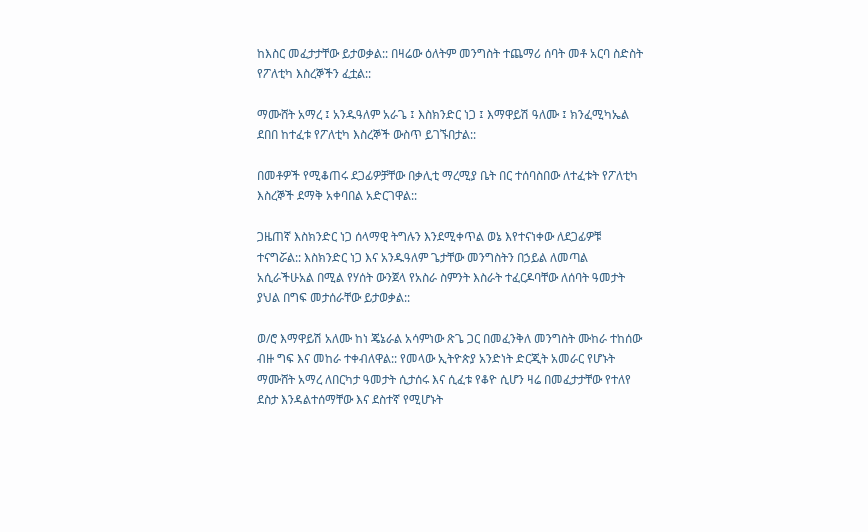ከእስር መፈታታቸው ይታወቃል:: በዛሬው ዕለትም መንግስት ተጨማሪ ሰባት መቶ አርባ ስድስት የፖለቲካ እስረኞችን ፈቷል::

ማሙሸት አማረ ፤ አንዱዓለም አራጌ ፤ እስክንድር ነጋ ፤ እማዋይሽ ዓለሙ ፤ ክንፈሚካኤል ደበበ ከተፈቱ የፖለቲካ እስረኞች ውስጥ ይገኙበታል::

በመቶዎች የሚቆጠሩ ደጋፊዎቻቸው በቃሊቲ ማረሚያ ቤት በር ተሰባስበው ለተፈቱት የፖለቲካ እስረኞች ደማቅ አቀባበል አድርገዋል::

ጋዜጠኛ እስክንድር ነጋ ሰላማዊ ትግሉን እንደሚቀጥል ወኔ እየተናነቀው ለደጋፊዎቹ ተናግሯል:: እስክንድር ነጋ እና አንዱዓለም ጌታቸው መንግስትን በኃይል ለመጣል አሲራችሁአል በሚል የሃሰት ውንጀላ የአስራ ስምንት እስራት ተፈርዶባቸው ለሰባት ዓመታት ያህል በግፍ መታሰራቸው ይታወቃል::

ወ/ሮ እማዋይሽ አለሙ ከነ ጄኔራል አሳምነው ጽጌ ጋር በመፈንቅለ መንግስት ሙከራ ተከሰው ብዙ ግፍ እና መከራ ተቀብለዋል:: የመላው ኢትዮጵያ አንድነት ድርጂት አመራር የሆኑት ማሙሸት አማረ ለበርካታ ዓመታት ሲታሰሩ እና ሲፈቱ የቆዮ ሲሆን ዛሬ በመፈታታቸው የተለየ ደስታ እንዳልተሰማቸው እና ደስተኛ የሚሆኑት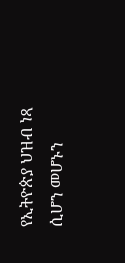የኢትዮጵያ ህዝብ ነጻ ሲሆን መሆኑን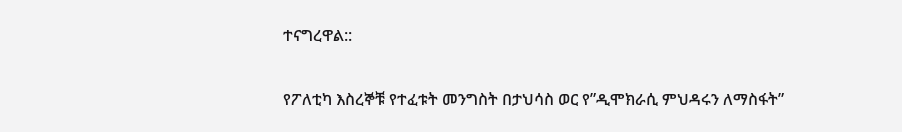ተናግረዋል::

የፖለቲካ እስረኞቹ የተፈቱት መንግስት በታህሳስ ወር የ”ዲሞክራሲ ምህዳሩን ለማስፋት”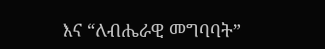እና “ለብሔራዊ መግባባት”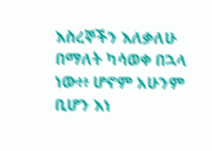እስረኞችን እለቃለሁ በማለት ካሳወቀ በኋላ ነው፥፥ ሆኖም አሁንም ቢሆን እነ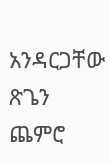አንዳርጋቸው ጽጌን ጨምሮ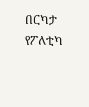በርካታ የፖለቲካ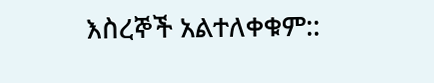እስረኞች አልተለቀቁም::